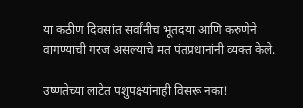या कठीण दिवसांत सर्वांनीच भूतदया आणि करुणेने वागण्याची गरज असल्याचे मत पंतप्रधानांनी व्यक्त केले.

उष्णतेच्या लाटेत पशुपक्ष्यांनाही विसरू नका!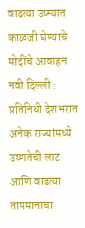वाढत्या उष्म्यात काळजी घेण्याचे मोदींचे आवाहन नवी दिल्ली : प्रतिनिधी देशभरात अनेक राज्यांमध्ये उष्णतेची लाट आणि वाढत्या तापमानाचा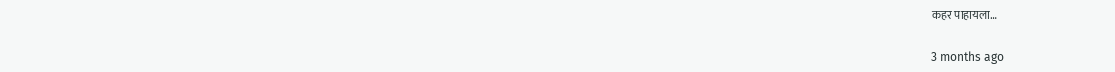कहर पाहायला…

3 months ago